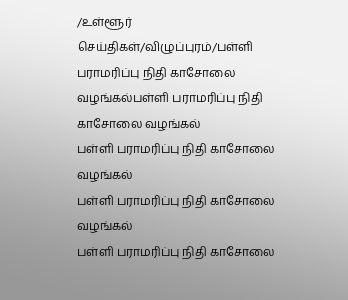/உள்ளூர் செய்திகள்/விழுப்புரம்/பள்ளி பராமரிப்பு நிதி காசோலை வழங்கல்பள்ளி பராமரிப்பு நிதி காசோலை வழங்கல்
பள்ளி பராமரிப்பு நிதி காசோலை வழங்கல்
பள்ளி பராமரிப்பு நிதி காசோலை வழங்கல்
பள்ளி பராமரிப்பு நிதி காசோலை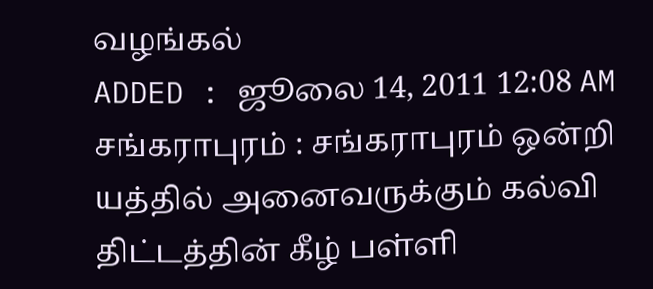வழங்கல்
ADDED : ஜூலை 14, 2011 12:08 AM
சங்கராபுரம் : சங்கராபுரம் ஒன்றி யத்தில் அனைவருக்கும் கல்வி திட்டத்தின் கீழ் பள்ளி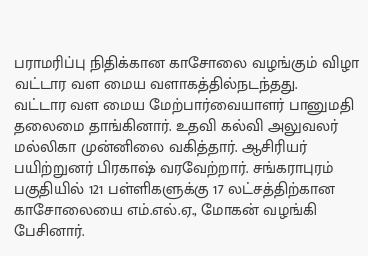பராமரிப்பு நிதிக்கான காசோலை வழங்கும் விழா வட்டார வள மைய வளாகத்தில்நடந்தது.
வட்டார வள மைய மேற்பார்வையாளர் பானுமதி தலைமை தாங்கினார். உதவி கல்வி அலுவலர் மல்லிகா முன்னிலை வகித்தார். ஆசிரியர் பயிற்றுனர் பிரகாஷ் வரவேற்றார். சங்கராபுரம் பகுதியில் 121 பள்ளிகளுக்கு 17 லட்சத்திற்கான காசோலையை எம்.எல்.ஏ., மோகன் வழங்கி பேசினார்.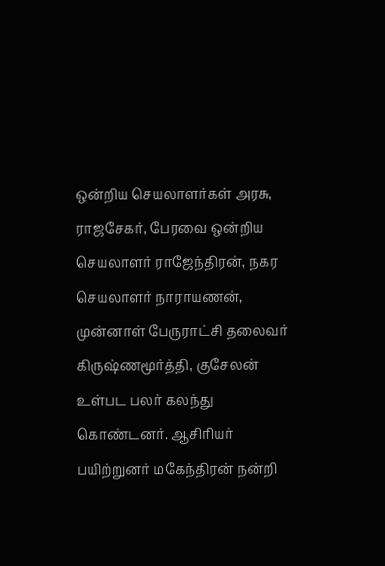ஒன்றிய செயலாளர்கள் அரசு, ராஜசேகர், பேரவை ஒன்றிய செயலாளர் ராஜேந்திரன், நகர செயலாளர் நாராயணன், முன்னாள் பேருராட்சி தலைவர் கிருஷ்ணமூர்த்தி, குசேலன் உள்பட பலர் கலந்து கொண்டனர். ஆசிரியர் பயிற்றுனர் மகேந்திரன் நன்றி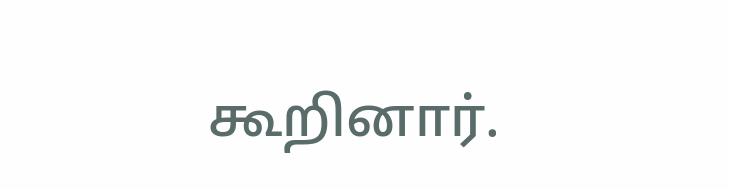கூறினார்.